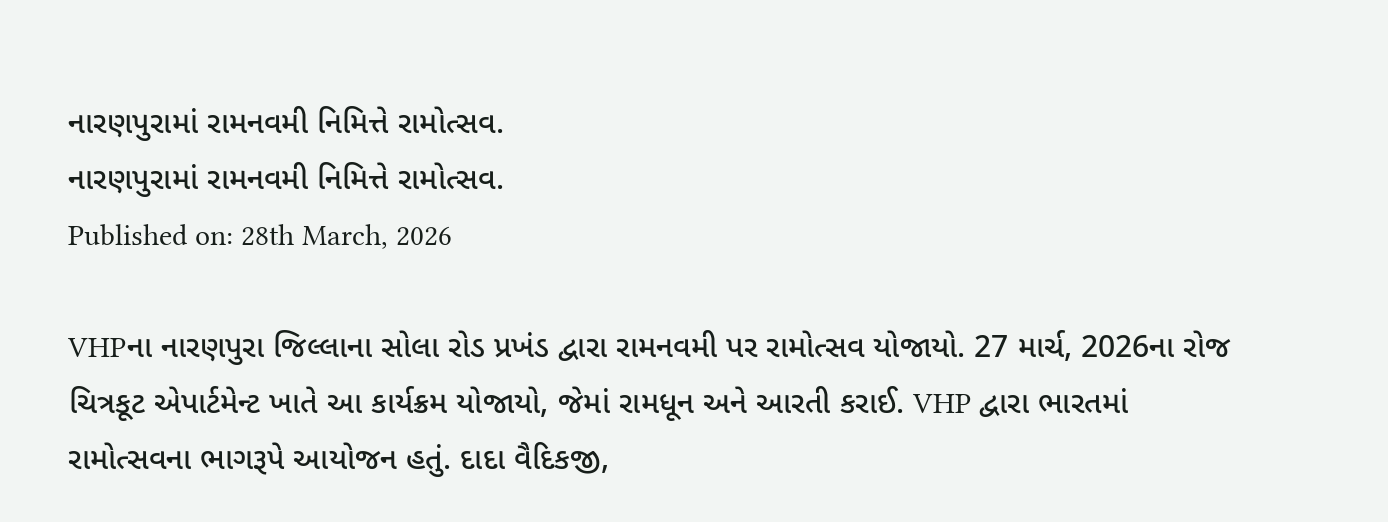નારણપુરામાં રામનવમી નિમિત્તે રામોત્સવ.
નારણપુરામાં રામનવમી નિમિત્તે રામોત્સવ.
Published on: 28th March, 2026

VHPના નારણપુરા જિલ્લાના સોલા રોડ પ્રખંડ દ્વારા રામનવમી પર રામોત્સવ યોજાયો. 27 માર્ચ, 2026ના રોજ ચિત્રકૂટ એપાર્ટમેન્ટ ખાતે આ કાર્યક્રમ યોજાયો, જેમાં રામધૂન અને આરતી કરાઈ. VHP દ્વારા ભારતમાં રામોત્સવના ભાગરૂપે આયોજન હતું. દાદા વૈદિકજી,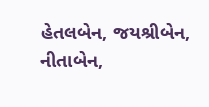હેતલબેન, જયશ્રીબેન, નીતાબેન,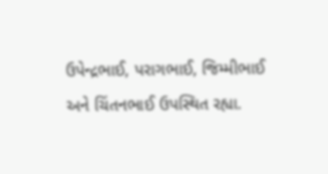ઉપેન્દ્રભાઈ, પરાગભાઈ, જિમ્મીભાઈ અને ચિંતનભાઈ ઉપસ્થિત રહ્યા.